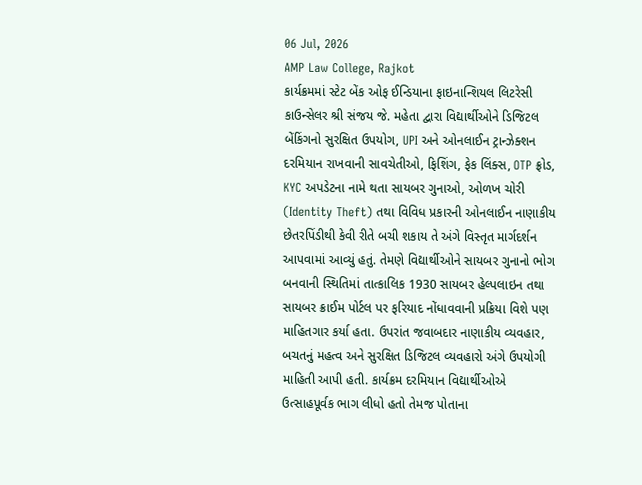06 Jul, 2026
AMP Law College, Rajkot
કાર્યક્રમમાં સ્ટેટ બેંક ઓફ ઈન્ડિયાના ફાઇનાન્શિયલ લિટરેસી કાઉન્સેલર શ્રી સંજય જે. મહેતા દ્વારા વિદ્યાર્થીઓને ડિજિટલ બેંકિંગનો સુરક્ષિત ઉપયોગ, UPI અને ઓનલાઈન ટ્રાન્ઝેક્શન દરમિયાન રાખવાની સાવચેતીઓ, ફિશિંગ, ફેક લિંક્સ, OTP ફ્રોડ, KYC અપડેટના નામે થતા સાયબર ગુનાઓ, ઓળખ ચોરી (Identity Theft) તથા વિવિધ પ્રકારની ઓનલાઈન નાણાકીય છેતરપિંડીથી કેવી રીતે બચી શકાય તે અંગે વિસ્તૃત માર્ગદર્શન આપવામાં આવ્યું હતું. તેમણે વિદ્યાર્થીઓને સાયબર ગુનાનો ભોગ બનવાની સ્થિતિમાં તાત્કાલિક 1930 સાયબર હેલ્પલાઇન તથા સાયબર ક્રાઈમ પોર્ટલ પર ફરિયાદ નોંધાવવાની પ્રક્રિયા વિશે પણ માહિતગાર કર્યા હતા. ઉપરાંત જવાબદાર નાણાકીય વ્યવહાર, બચતનું મહત્વ અને સુરક્ષિત ડિજિટલ વ્યવહારો અંગે ઉપયોગી માહિતી આપી હતી. કાર્યક્રમ દરમિયાન વિદ્યાર્થીઓએ ઉત્સાહપૂર્વક ભાગ લીધો હતો તેમજ પોતાના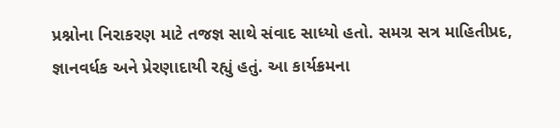પ્રશ્નોના નિરાકરણ માટે તજજ્ઞ સાથે સંવાદ સાધ્યો હતો. સમગ્ર સત્ર માહિતીપ્રદ, જ્ઞાનવર્ધક અને પ્રેરણાદાયી રહ્યું હતું. આ કાર્યક્રમના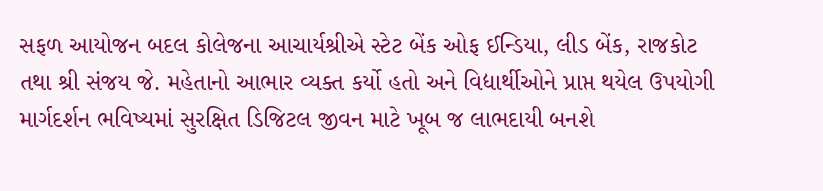સફળ આયોજન બદલ કોલેજના આચાર્યશ્રીએ સ્ટેટ બેંક ઓફ ઈન્ડિયા, લીડ બેંક, રાજકોટ તથા શ્રી સંજય જે. મહેતાનો આભાર વ્યક્ત કર્યો હતો અને વિદ્યાર્થીઓને પ્રાપ્ત થયેલ ઉપયોગી માર્ગદર્શન ભવિષ્યમાં સુરક્ષિત ડિજિટલ જીવન માટે ખૂબ જ લાભદાયી બનશે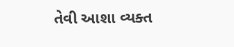તેવી આશા વ્યક્ત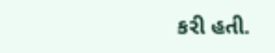કરી હતી.